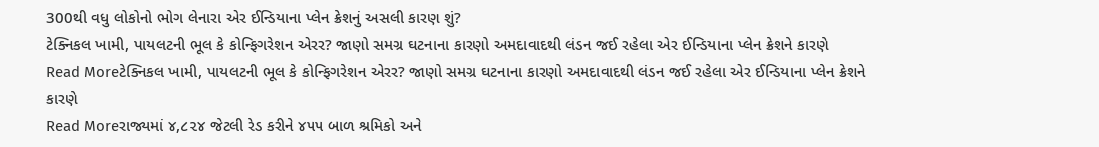300થી વધુ લોકોનો ભોગ લેનારા એર ઈન્ડિયાના પ્લેન ક્રેશનું અસલી કારણ શું?
ટેક્નિકલ ખામી, પાયલટની ભૂલ કે કોન્ફિગરેશન એરર? જાણો સમગ્ર ઘટનાના કારણો અમદાવાદથી લંડન જઈ રહેલા એર ઈન્ડિયાના પ્લેન ક્રેશને કારણે
Read Moreટેક્નિકલ ખામી, પાયલટની ભૂલ કે કોન્ફિગરેશન એરર? જાણો સમગ્ર ઘટનાના કારણો અમદાવાદથી લંડન જઈ રહેલા એર ઈન્ડિયાના પ્લેન ક્રેશને કારણે
Read Moreરાજ્યમાં ૪,૮૨૪ જેટલી રેડ કરીને ૪૫૫ બાળ શ્રમિકો અને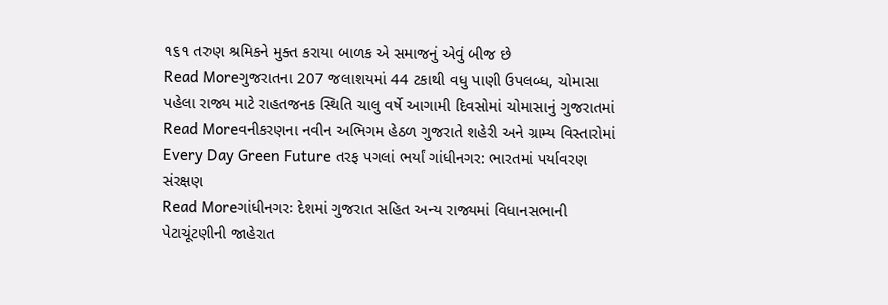૧૬૧ તરુણ શ્રમિકને મુક્ત કરાયા બાળક એ સમાજનું એવું બીજ છે
Read Moreગુજરાતના 207 જલાશયમાં 44 ટકાથી વધુ પાણી ઉપલબ્ધ, ચોમાસા પહેલા રાજ્ય માટે રાહતજનક સ્થિતિ ચાલુ વર્ષે આગામી દિવસોમાં ચોમાસાનું ગુજરાતમાં
Read Moreવનીકરણના નવીન અભિગમ હેઠળ ગુજરાતે શહેરી અને ગ્રામ્ય વિસ્તારોમાં Every Day Green Future તરફ પગલાં ભર્યાં ગાંધીનગર: ભારતમાં પર્યાવરણ સંરક્ષણ
Read Moreગાંધીનગરઃ દેશમાં ગુજરાત સહિત અન્ય રાજ્યમાં વિધાનસભાની પેટાચૂંટણીની જાહેરાત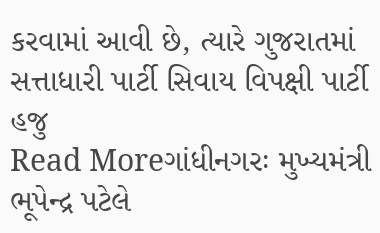કરવામાં આવી છે, ત્યારે ગુજરાતમાં સત્તાધારી પાર્ટી સિવાય વિપક્ષી પાર્ટી હજુ
Read Moreગાંધીનગરઃ મુખ્યમંત્રી ભૂપેન્દ્ર પટેલે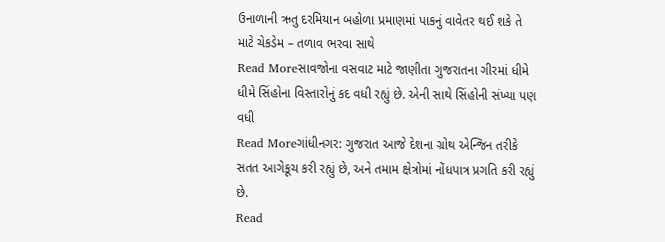ઉનાળાની ઋતુ દરમિયાન બહોળા પ્રમાણમાં પાકનું વાવેતર થઈ શકે તે માટે ચેકડેમ – તળાવ ભરવા સાથે
Read Moreસાવજોના વસવાટ માટે જાણીતા ગુજરાતના ગીરમાં ધીમે ધીમે સિંહોના વિસ્તારોનું કદ વધી રહ્યું છે. એની સાથે સિંહોની સંખ્યા પણ વધી
Read Moreગાંધીનગર: ગુજરાત આજે દેશના ગ્રોથ એન્જિન તરીકે સતત આગેકૂચ કરી રહ્યું છે, અને તમામ ક્ષેત્રોમાં નોંધપાત્ર પ્રગતિ કરી રહ્યું છે.
Read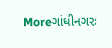Moreગાંધીનગરઃ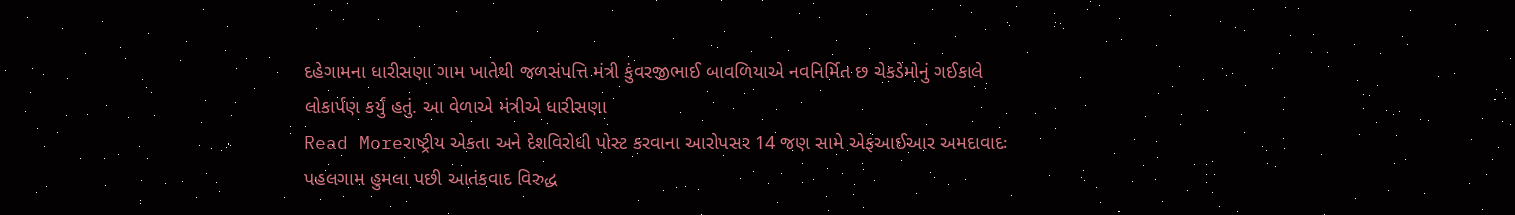દહેગામના ધારીસણા ગામ ખાતેથી જળસંપત્તિ મંત્રી કુંવરજીભાઈ બાવળિયાએ નવનિર્મિત છ ચેકડેમોનું ગઈકાલે લોકાર્પણ કર્યું હતું. આ વેળાએ મંત્રીએ ધારીસણા
Read Moreરાષ્ટ્રીય એકતા અને દેશવિરોધી પોસ્ટ કરવાના આરોપસર 14 જણ સામે એફઆઈઆર અમદાવાદઃ પહલગામ હુમલા પછી આતંકવાદ વિરુદ્ધ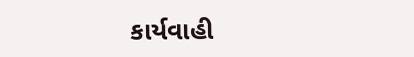કાર્યવાહી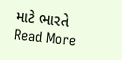માટે ભારતે
Read More